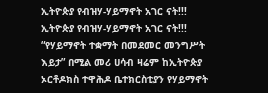ኢትዮጵያ የብዝሃ-ሃይማኖት አገር ናት!!!
ኢትዮጵያ የብዝሃ-ሃይማኖት አገር ናት!!!
“የሃይማኖት ተቋማት በመደመር መንግሥት እይታ” በሚል መሪ ሀሳብ ዛሬም ከኢትዮጵያ ኦርቶዶክስ ተዋሕዶ ቤተክርስቲያን የሃይማኖት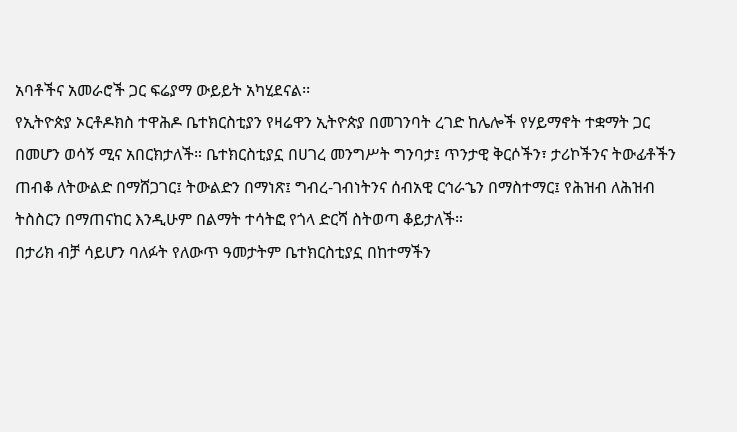አባቶችና አመራሮች ጋር ፍሬያማ ውይይት አካሂደናል፡፡
የኢትዮጵያ ኦርቶዶክስ ተዋሕዶ ቤተክርስቲያን የዛሬዋን ኢትዮጵያ በመገንባት ረገድ ከሌሎች የሃይማኖት ተቋማት ጋር በመሆን ወሳኝ ሚና አበርክታለች። ቤተክርስቲያኗ በሀገረ መንግሥት ግንባታ፤ ጥንታዊ ቅርሶችን፣ ታሪኮችንና ትውፊቶችን ጠብቆ ለትውልድ በማሸጋገር፤ ትውልድን በማነጽ፤ ግብረ-ገብነትንና ሰብአዊ ርኅራኄን በማስተማር፤ የሕዝብ ለሕዝብ ትስስርን በማጠናከር እንዲሁም በልማት ተሳትፎ የጎላ ድርሻ ስትወጣ ቆይታለች።
በታሪክ ብቻ ሳይሆን ባለፉት የለውጥ ዓመታትም ቤተክርስቲያኗ በከተማችን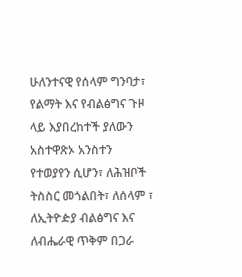ሁለንተናዊ የሰላም ግንባታ፣ የልማት እና የብልፅግና ጉዞ ላይ እያበረከተች ያለውን አስተዋጽኦ አንስተን የተወያየን ሲሆን፣ ለሕዝቦች ትስስር መጎልበት፣ ለሰላም ፣ ለኢትዮዽያ ብልፅግና እና ለብሔራዊ ጥቅም በጋራ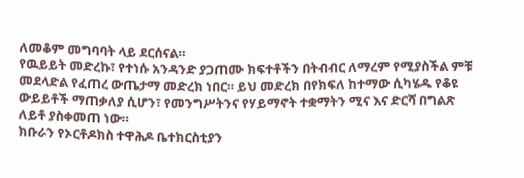ለመቆም መግባባት ላይ ደርሰናል።
የዉይይት መድረኩ፣ የተነሱ አንዳንድ ያጋጠሙ ክፍተቶችን በትብብር ለማረም የሚያስችል ምቹ መደላድል የፈጠረ ውጤታማ መድረክ ነበር። ይህ መድረክ በየክፍለ ከተማው ሲካሄዱ የቆዩ ውይይቶች ማጠቃለያ ሲሆን፣ የመንግሥትንና የሃይማኖት ተቋማትን ሚና እና ድርሻ በግልጽ ለይቶ ያስቀመጠ ነው።
ክቡራን የኦርቶዶክስ ተዋሕዶ ቤተክርስቲያን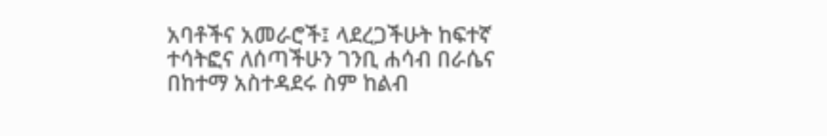አባቶችና አመራሮች፤ ላደረጋችሁት ከፍተኛ ተሳትፎና ለሰጣችሁን ገንቢ ሐሳብ በራሴና በከተማ አስተዳደሩ ስም ከልብ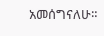አመሰግናለሁ።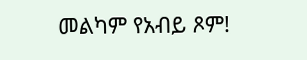መልካም የአብይ ጾም!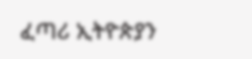ፈጣሪ ኢትዮጵያን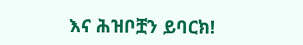እና ሕዝቦቿን ይባርክ!